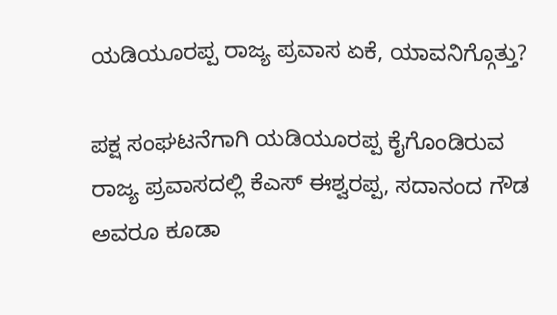ಯಡಿಯೂರಪ್ಪ ರಾಜ್ಯ ಪ್ರವಾಸ ಏಕೆ, ಯಾವನಿಗ್ಗೊತ್ತು?

ಪಕ್ಷ ಸಂಘಟನೆಗಾಗಿ ಯಡಿಯೂರಪ್ಪ ಕೈಗೊಂಡಿರುವ ರಾಜ್ಯ ಪ್ರವಾಸದಲ್ಲಿ ಕೆಎಸ್ ಈಶ್ವರಪ್ಪ, ಸದಾನಂದ ಗೌಡ ಅವರೂ ಕೂಡಾ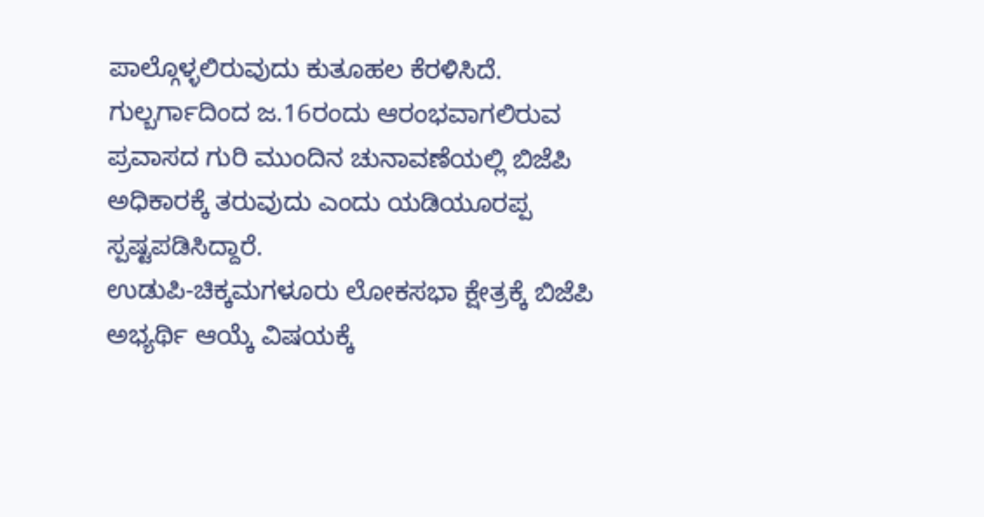ಪಾಲ್ಗೊಳ್ಳಲಿರುವುದು ಕುತೂಹಲ ಕೆರಳಿಸಿದೆ.
ಗುಲ್ಬರ್ಗಾದಿಂದ ಜ.16ರಂದು ಆರಂಭವಾಗಲಿರುವ ಪ್ರವಾಸದ ಗುರಿ ಮುಂದಿನ ಚುನಾವಣೆಯಲ್ಲಿ ಬಿಜೆಪಿ ಅಧಿಕಾರಕ್ಕೆ ತರುವುದು ಎಂದು ಯಡಿಯೂರಪ್ಪ ಸ್ಪಷ್ಟಪಡಿಸಿದ್ದಾರೆ.
ಉಡುಪಿ-ಚಿಕ್ಕಮಗಳೂರು ಲೋಕಸಭಾ ಕ್ಷೇತ್ರಕ್ಕೆ ಬಿಜೆಪಿ ಅಭ್ಯರ್ಥಿ ಆಯ್ಕೆ ವಿಷಯಕ್ಕೆ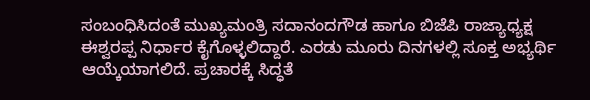ಸಂಬಂಧಿಸಿದಂತೆ ಮುಖ್ಯಮಂತ್ರಿ ಸದಾನಂದಗೌಡ ಹಾಗೂ ಬಿಜೆಪಿ ರಾಜ್ಯಾಧ್ಯಕ್ಷ ಈಶ್ವರಪ್ಪ ನಿರ್ಧಾರ ಕೈಗೊಳ್ಳಲಿದ್ದಾರೆ. ಎರಡು ಮೂರು ದಿನಗಳಲ್ಲಿ ಸೂಕ್ತ ಅಭ್ಯರ್ಥಿ ಆಯ್ಕೆಯಾಗಲಿದೆ. ಪ್ರಚಾರಕ್ಕೆ ಸಿದ್ಧತೆ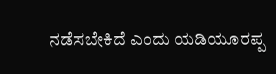ನಡೆಸಬೇಕಿದೆ ಎಂದು ಯಡಿಯೂರಪ್ಪ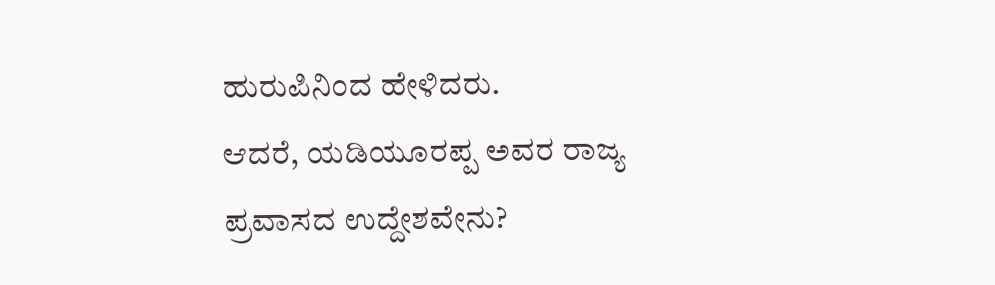ಹುರುಪಿನಿಂದ ಹೇಳಿದರು.
ಆದರೆ, ಯಡಿಯೂರಪ್ಪ ಅವರ ರಾಜ್ಯ ಪ್ರವಾಸದ ಉದ್ದೇಶವೇನು?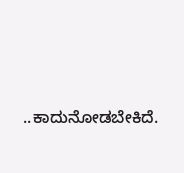..ಕಾದುನೋಡಬೇಕಿದೆ.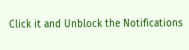Click it and Unblock the Notifications